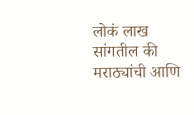लोकं लाख सांगतील की मराठ्यांची आणि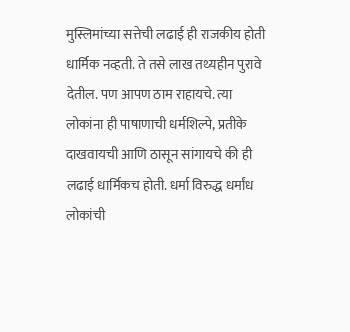मुस्लिमांच्या सत्तेची लढाई ही राजकीय होती धार्मिक नव्हती. ते तसे लाख तथ्यहीन पुरावे देतील. पण आपण ठाम राहायचे. त्या लोकांना ही पाषाणाची धर्मशिल्पे, प्रतीके दाखवायची आणि ठासून सांगायचे की ही लढाई धार्मिकच होती. धर्मा विरुद्ध धर्मांध लोकांची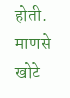होती. माणसे खोटे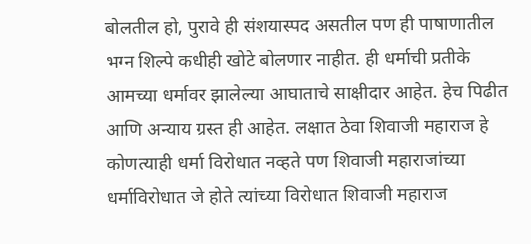बोलतील हो, पुरावे ही संशयास्पद असतील पण ही पाषाणातील भग्न शिल्पे कधीही खोटे बोलणार नाहीत. ही धर्माची प्रतीके आमच्या धर्मावर झालेल्या आघाताचे साक्षीदार आहेत. हेच पिढीत आणि अन्याय ग्रस्त ही आहेत. लक्षात ठेवा शिवाजी महाराज हे कोणत्याही धर्मा विरोधात नव्हते पण शिवाजी महाराजांच्या धर्माविरोधात जे होते त्यांच्या विरोधात शिवाजी महाराज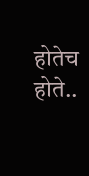होतेच होते..